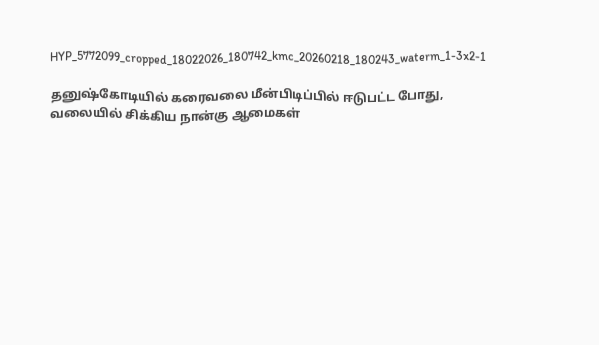HYP_5772099_cropped_18022026_180742_kmc_20260218_180243_waterm_1-3x2-1

தனுஷ்கோடியில் கரைவலை மீன்பிடிப்பில் ஈடுபட்ட போது, வலையில் சிக்கிய நான்கு ஆமைகள்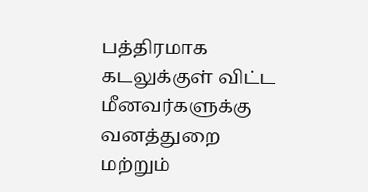பத்திரமாக கடலுக்குள் விட்ட மீனவர்களுக்கு வனத்துறை மற்றும்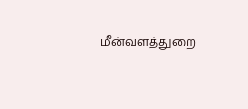மீன்வளத்துறை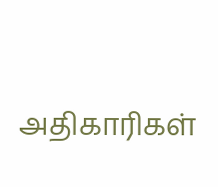அதிகாரிகள்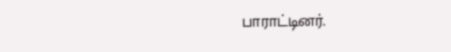பாராட்டினர்.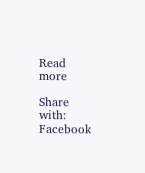Read more

Share with:
Facebook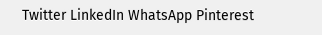Twitter LinkedIn WhatsApp Pinterest